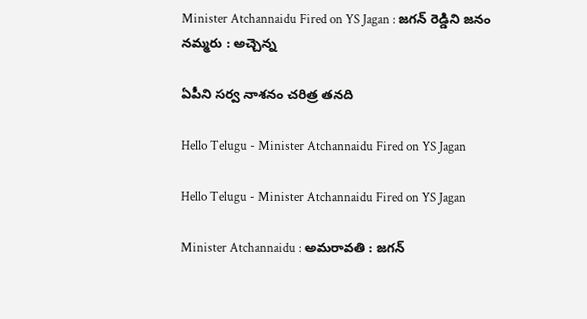Minister Atchannaidu Fired on YS Jagan : జ‌గ‌న్ రెడ్డిని జ‌నం న‌మ్మ‌రు : అచ్చెన్న‌

ఏపీని స‌ర్వ నాశ‌నం చ‌రిత్ర త‌న‌ది

Hello Telugu - Minister Atchannaidu Fired on YS Jagan

Hello Telugu - Minister Atchannaidu Fired on YS Jagan

Minister Atchannaidu : అమ‌రావ‌తి : జ‌గ‌న్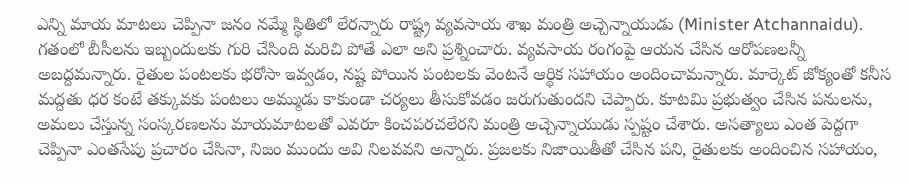ఎన్ని మాయ మాట‌లు చెప్పినా జ‌నం న‌మ్మే స్థితిలో లేర‌న్నారు రాష్ట్ర వ్య‌వ‌సాయ శాఖ మంత్రి అచ్చెన్నాయుడు (Minister Atchannaidu). గ‌తంలో బీసీల‌ను ఇబ్బందుల‌కు గురి చేసింది మ‌రిచి పోతే ఎలా అని ప్ర‌శ్నించారు. వ్య‌వ‌సాయ రంగంపై ఆయ‌న చేసిన ఆరోప‌ణ‌ల‌న్నీ అబ‌ద్ద‌మ‌న్నారు. రైతుల పంటలకు భరోసా ఇవ్వడం, నష్ట పోయిన పంటలకు వెంటనే ఆర్థిక సహాయం అందించామ‌న్నారు. మార్కెట్ జోక్యంతో కనీస మద్దతు ధర కంటే తక్కువకు పంటలు అమ్ముడు కాకుండా చర్యలు తీసుకోవడం జరుగుతుందని చెప్పారు. కూటమి ప్రభుత్వం చేసిన పనులను, అమలు చేస్తున్న సంస్కరణలను మాయమాటలతో ఎవరూ కించపరచలేరని మంత్రి అచ్చెన్నాయుడు స్ప‌ష్టం చేశారు. అసత్యాలు ఎంత పెద్దగా చెప్పినా ఎంతసేపు ప్రచారం చేసినా, నిజం ముందు అవి నిలవవని అన్నారు. ప్రజలకు నిజాయితీతో చేసిన పని, రైతులకు అందించిన సహాయం,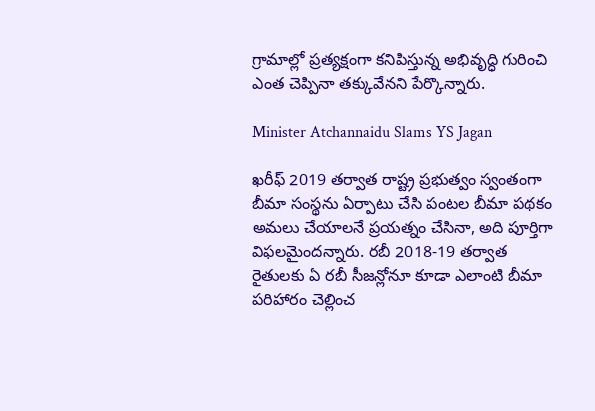గ్రామాల్లో ప్రత్యక్షంగా కనిపిస్తున్న అభివృద్ధి గురించి ఎంత చెప్పినా త‌క్కువేన‌ని పేర్కొన్నారు.

Minister Atchannaidu Slams YS Jagan

ఖరీఫ్ 2019 తర్వాత రాష్ట్ర ప్రభుత్వం స్వంతంగా బీమా సంస్థను ఏర్పాటు చేసి పంటల బీమా పథకం అమలు చేయాలనే ప్రయత్నం చేసినా, అది పూర్తిగా విఫలమైందన్నారు. రబీ 2018-19 తర్వాత రైతులకు ఏ రబీ సీజన్లోనూ కూడా ఎలాంటి బీమా పరిహారం చెల్లించ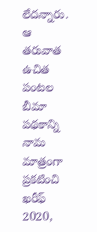లేదన్నారు. ఆ తరువాత ఉచిత పంటల బీమా పథకాన్ని నామ మాత్రంగా ప్రకటించి ఖరీఫ్ 2020,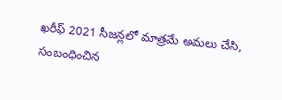ఖరీఫ్ 2021 సీజన్లలో మాత్రమే అమలు చేసి, సంబంధించిన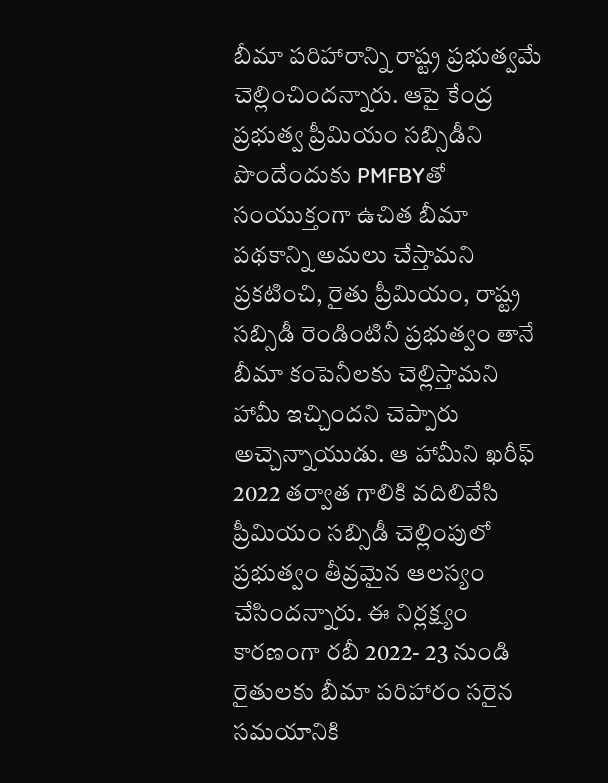బీమా పరిహారాన్ని రాష్ట్ర ప్రభుత్వమే చెల్లించిందన్నారు. ఆపై కేంద్ర ప్రభుత్వ ప్రీమియం సబ్సిడీని పొందేందుకు PMFBYతో సంయుక్తంగా ఉచిత బీమా పథకాన్ని అమలు చేస్తామని ప్రకటించి, రైతు ప్రీమియం, రాష్ట్ర సబ్సిడీ రెండింటినీ ప్రభుత్వం తానే బీమా కంపెనీలకు చెల్లిస్తామని హామీ ఇచ్చిందని చెప్పారు అచ్చెన్నాయుడు. ఆ హామీని ఖరీఫ్ 2022 తర్వాత గాలికి వదిలివేసి ప్రీమియం సబ్సిడీ చెల్లింపులో ప్రభుత్వం తీవ్రమైన ఆలస్యం చేసిందన్నారు. ఈ నిర్లక్ష్యం కారణంగా రబీ 2022- 23 నుండి రైతులకు బీమా పరిహారం సరైన సమయానికి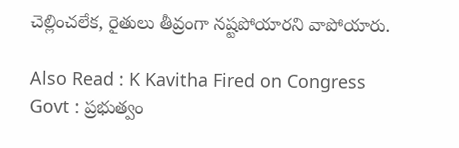చెల్లించలేక, రైతులు తీవ్రంగా నష్టపోయారని వాపోయారు.

Also Read : K Kavitha Fired on Congress Govt : ప్ర‌భుత్వం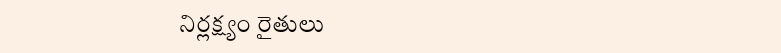నిర్ల‌క్ష్యం రైతులు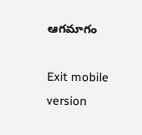ఆగ‌మాగం

Exit mobile version